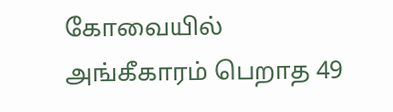கோவையில் அங்கீகாரம் பெறாத 49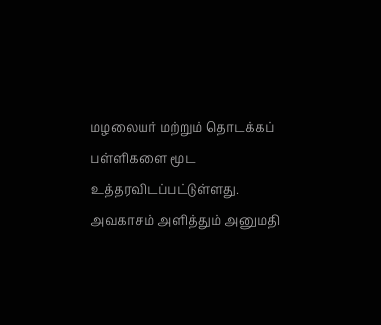மழலையர் மற்றும் தொடக்கப் பள்ளிகளை மூட உத்தரவிடப்பட்டுள்ளது. அவகாசம் அளித்தும் அனுமதி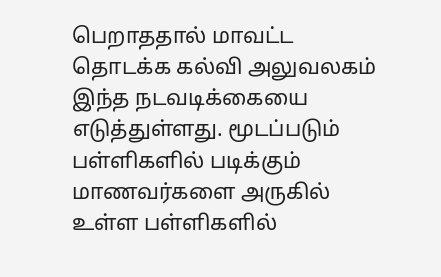பெறாததால் மாவட்ட தொடக்க கல்வி அலுவலகம் இந்த நடவடிக்கையை எடுத்துள்ளது. மூடப்படும் பள்ளிகளில் படிக்கும் மாணவர்களை அருகில் உள்ள பள்ளிகளில்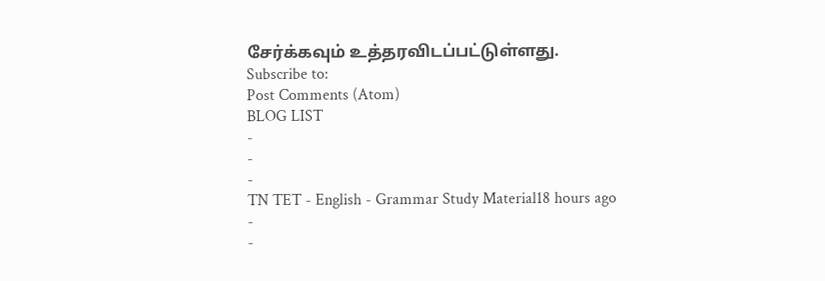சேர்க்கவும் உத்தரவிடப்பட்டுள்ளது.
Subscribe to:
Post Comments (Atom)
BLOG LIST
-
-
-
TN TET - English - Grammar Study Material18 hours ago
-
-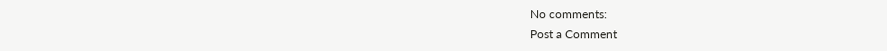No comments:
Post a Comment